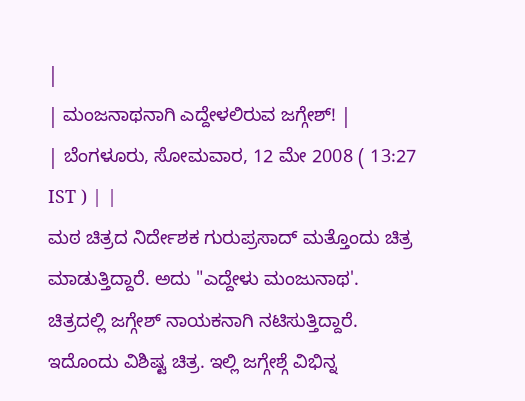|
| ಮಂಜನಾಥನಾಗಿ ಎದ್ದೇಳಲಿರುವ ಜಗ್ಗೇಶ್! |
| ಬೆಂಗಳೂರು, ಸೋಮವಾರ, 12 ಮೇ 2008 ( 13:27 IST ) | |
ಮಠ ಚಿತ್ರದ ನಿರ್ದೇಶಕ ಗುರುಪ್ರಸಾದ್ ಮತ್ತೊಂದು ಚಿತ್ರ ಮಾಡುತ್ತಿದ್ದಾರೆ. ಅದು "ಎದ್ದೇಳು ಮಂಜುನಾಥ'. ಚಿತ್ರದಲ್ಲಿ ಜಗ್ಗೇಶ್ ನಾಯಕನಾಗಿ ನಟಿಸುತ್ತಿದ್ದಾರೆ.
ಇದೊಂದು ವಿಶಿಷ್ಟ ಚಿತ್ರ. ಇಲ್ಲಿ ಜಗ್ಗೇಶ್ಗೆ ವಿಭಿನ್ನ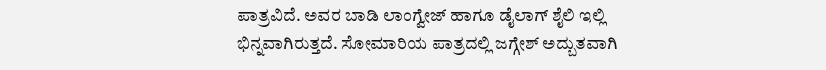ಪಾತ್ರವಿದೆ. ಅವರ ಬಾಡಿ ಲಾಂಗ್ವೇಜ್ ಹಾಗೂ ಡೈಲಾಗ್ ಶೈಲಿ ಇಲ್ಲಿ ಭಿನ್ನವಾಗಿರುತ್ತದೆ. ಸೋಮಾರಿಯ ಪಾತ್ರದಲ್ಲಿ ಜಗ್ಗೇಶ್ ಅದ್ಬುತವಾಗಿ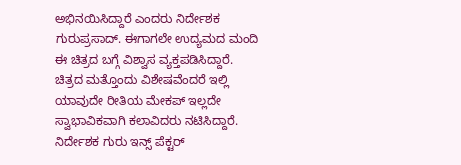ಅಭಿನಯಿಸಿದ್ದಾರೆ ಎಂದರು ನಿರ್ದೇಶಕ ಗುರುಪ್ರಸಾದ್. ಈಗಾಗಲೇ ಉದ್ಯಮದ ಮಂದಿ ಈ ಚಿತ್ರದ ಬಗ್ಗೆ ವಿಶ್ವಾಸ ವ್ಯಕ್ತಪಡಿಸಿದ್ದಾರೆ.
ಚಿತ್ರದ ಮತ್ತೊಂದು ವಿಶೇಷವೆಂದರೆ ಇಲ್ಲಿ ಯಾವುದೇ ರೀತಿಯ ಮೇಕಪ್ ಇಲ್ಲದೇ ಸ್ವಾಭಾವಿಕವಾಗಿ ಕಲಾವಿದರು ನಟಿಸಿದ್ದಾರೆ. ನಿರ್ದೇಶಕ ಗುರು ಇನ್ಸ್ ಪೆಕ್ಟರ್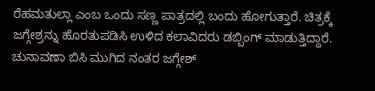ರೆಹಮತುಲ್ಲಾ ಎಂಬ ಒಂದು ಸಣ್ಣ ಪಾತ್ರದಲ್ಲಿ ಬಂದು ಹೋಗುತ್ತಾರೆ. ಚಿತ್ರಕ್ಕೆ ಜಗ್ಗೇಶ್ರನ್ನು ಹೊರತುಪಡಿಸಿ ಉಳಿದ ಕಲಾವಿದರು ಡಬ್ಬಿಂಗ್ ಮಾಡುತ್ತಿದ್ದಾರೆ.
ಚುನಾವಣಾ ಬಿಸಿ ಮುಗಿದ ನಂತರ ಜಗ್ಗೇಶ್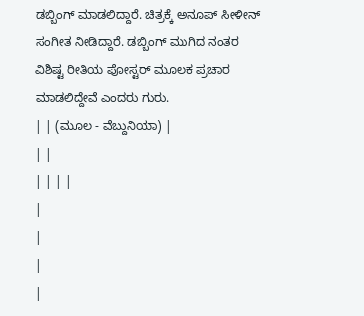ಡಬ್ಬಿಂಗ್ ಮಾಡಲಿದ್ದಾರೆ. ಚಿತ್ರಕ್ಕೆ ಅನೂಪ್ ಸೀಳೀನ್ ಸಂಗೀತ ನೀಡಿದ್ದಾರೆ. ಡಬ್ಬಿಂಗ್ ಮುಗಿದ ನಂತರ ವಿಶಿಷ್ಟ ರೀತಿಯ ಪೋಸ್ಟರ್ ಮೂಲಕ ಪ್ರಚಾರ ಮಾಡಲಿದ್ದೇವೆ ಎಂದರು ಗುರು.
| | (ಮೂಲ - ವೆಬ್ದುನಿಯಾ) |
| |
| | | |
|
|
|
|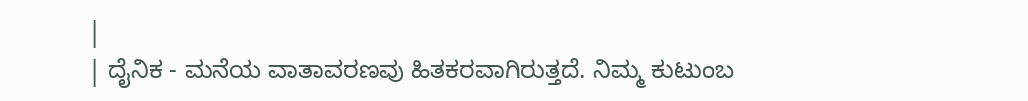|
| ದೈನಿಕ - ಮನೆಯ ವಾತಾವರಣವು ಹಿತಕರವಾಗಿರುತ್ತದೆ. ನಿಮ್ಮ ಕುಟುಂಬ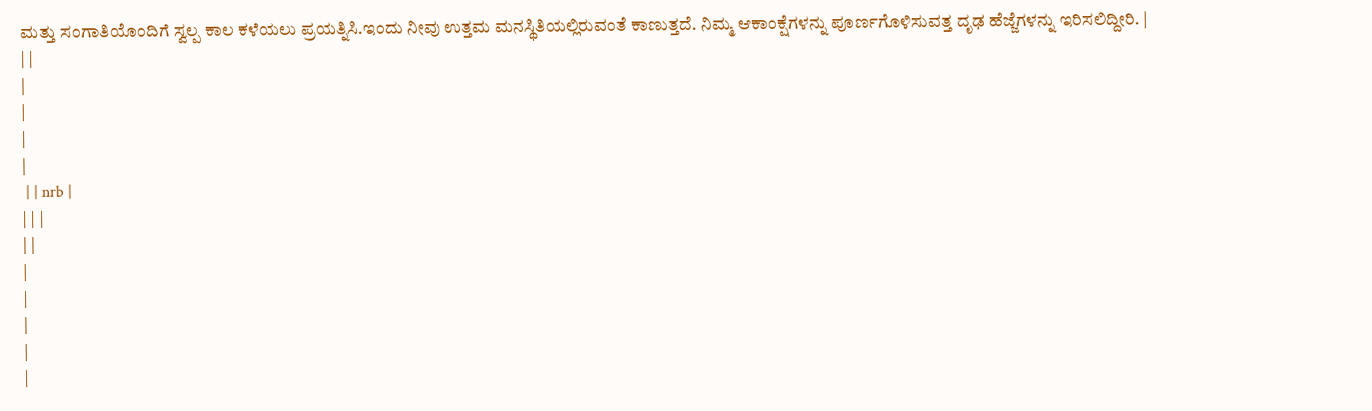ಮತ್ತು ಸಂಗಾತಿಯೊಂದಿಗೆ ಸ್ವಲ್ಪ ಕಾಲ ಕಳೆಯಲು ಪ್ರಯತ್ನಿಸಿ.ಇಂದು ನೀವು ಉತ್ತಮ ಮನಸ್ಥಿತಿಯಲ್ಲಿರುವಂತೆ ಕಾಣುತ್ತದೆ. ನಿಮ್ಮ ಆಕಾಂಕ್ಷೆಗಳನ್ನು ಪೂರ್ಣಗೊಳಿಸುವತ್ತ ದೃಢ ಹೆಜ್ಜೆಗಳನ್ನು ಇರಿಸಲಿದ್ದೀರಿ. |
| |
|
|
|
|
 | | nrb |
| | |
| |
|
|
|
|
|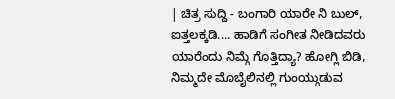| ಚಿತ್ರ ಸುದ್ದಿ - ಬಂಗಾರಿ ಯಾರೇ ನಿ ಬುಲ್, ಐತ್ತಲಕ್ಕಡಿ.... ಹಾಡಿಗೆ ಸಂಗೀತ ನೀಡಿದವರು ಯಾರೆಂದು ನಿಮ್ಗೆ ಗೊತ್ತಿದ್ಯಾ? ಹೋಗ್ಲಿ ಬಿಡಿ, ನಿಮ್ಮದೇ ಮೊಬೈಲಿನಲ್ಲಿ ಗುಂಯ್ಗುಡುವ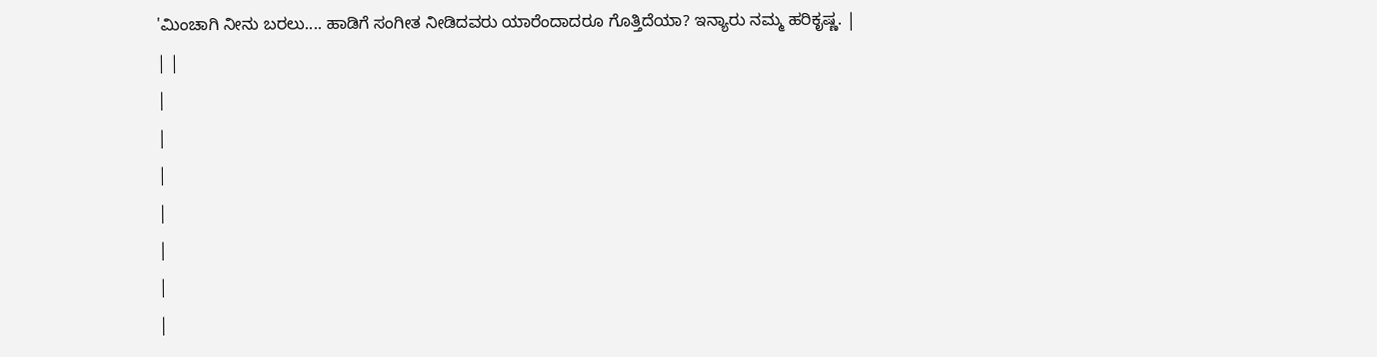'ಮಿಂಚಾಗಿ ನೀನು ಬರಲು.... ಹಾಡಿಗೆ ಸಂಗೀತ ನೀಡಿದವರು ಯಾರೆಂದಾದರೂ ಗೊತ್ತಿದೆಯಾ? ಇನ್ಯಾರು ನಮ್ಮ ಹರಿಕೃಷ್ಣ. |
| |
|
|
|
|
|
|
|